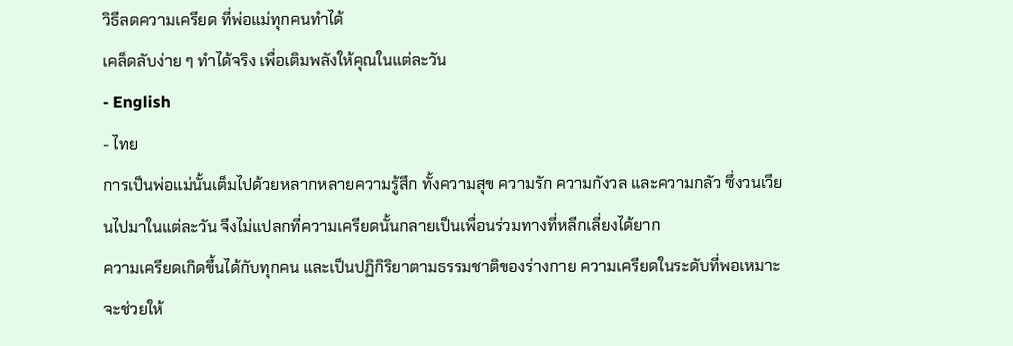วิธีลดความเครียด ที่พ่อแม่ทุกคนทำได้
เคล็ดลับง่าย ๆ ทำได้จริง เพื่อเติมพลังให้คุณในแต่ละวัน
- English
- ไทย
การเป็นพ่อแม่นั้นเต็มไปด้วยหลากหลายความรู้สึก ทั้งความสุข ความรัก ความกังวล และความกลัว ซึ่งวนเวียนไปมาในแต่ละวัน จึงไม่แปลกที่ความเครียดนั้นกลายเป็นเพื่อนร่วมทางที่หลีกเลี่ยงได้ยาก
ความเครียดเกิดขึ้นได้กับทุกคน และเป็นปฏิกิริยาตามธรรมชาติของร่างกาย ความเครียดในระดับที่พอเหมาะจะช่วยให้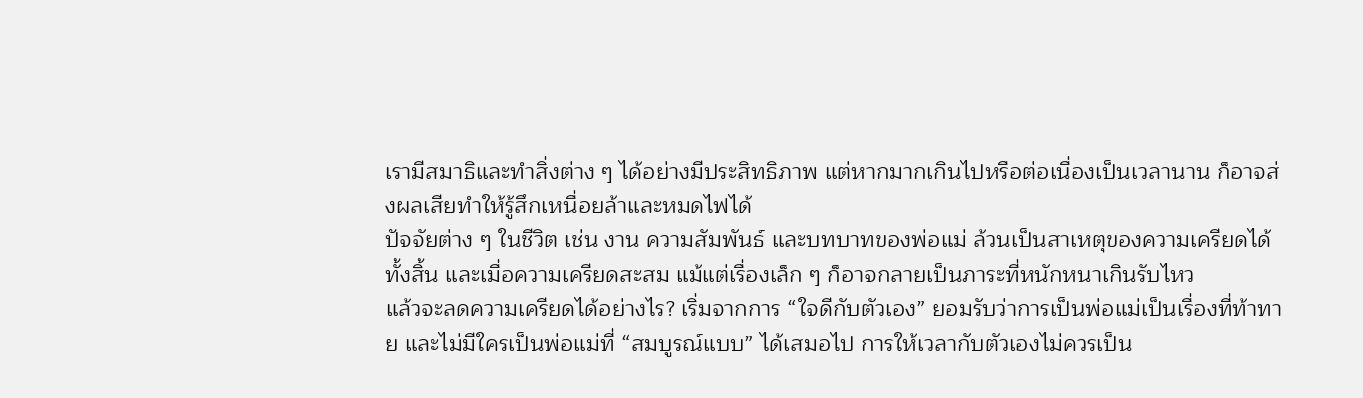เรามีสมาธิและทำสิ่งต่าง ๆ ได้อย่างมีประสิทธิภาพ แต่หากมากเกินไปหรือต่อเนื่องเป็นเวลานาน ก็อาจส่งผลเสียทำให้รู้สึกเหนื่อยล้าและหมดไฟได้
ปัจจัยต่าง ๆ ในชีวิต เช่น งาน ความสัมพันธ์ และบทบาทของพ่อแม่ ล้วนเป็นสาเหตุของความเครียดได้ทั้งสิ้น และเมื่อความเครียดสะสม แม้แต่เรื่องเล็ก ๆ ก็อาจกลายเป็นภาระที่หนักหนาเกินรับไหว
แล้วจะลดความเครียดได้อย่างไร? เริ่มจากการ “ใจดีกับตัวเอง” ยอมรับว่าการเป็นพ่อแม่เป็นเรื่องที่ท้าทาย และไม่มีใครเป็นพ่อแม่ที่ “สมบูรณ์แบบ” ได้เสมอไป การให้เวลากับตัวเองไม่ควรเป็น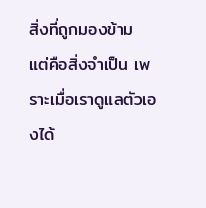สิ่งที่ถูกมองข้าม แต่คือสิ่งจำเป็น เพราะเมื่อเราดูแลตัวเองได้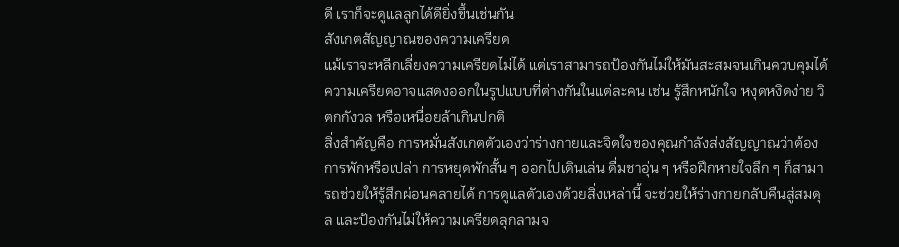ดี เราก็จะดูแลลูกได้ดียิ่งขึ้นเช่นกัน
สังเกตสัญญาณของความเครียด
แม้เราจะหลีกเลี่ยงความเครียดไม่ได้ แต่เราสามารถป้องกันไม่ให้มันสะสมจนเกินควบคุมได้ ความเครียดอาจแสดงออกในรูปแบบที่ต่างกันในแต่ละคน เช่น รู้สึกหนักใจ หงุดหงิดง่าย วิตกกังวล หรือเหนื่อยล้าเกินปกติ
สิ่งสำคัญคือ การหมั่นสังเกตตัวเองว่าร่างกายและจิตใจของคุณกำลังส่งสัญญาณว่าต้องการพักหรือเปล่า การหยุดพักสั้น ๆ ออกไปเดินเล่น ดื่มชาอุ่น ๆ หรือฝึกหายใจลึก ๆ ก็สามารถช่วยให้รู้สึกผ่อนคลายได้ การดูแลตัวเองด้วยสิ่งเหล่านี้ จะช่วยให้ร่างกายกลับคืนสู่สมดุล และป้องกันไม่ให้ความเครียดลุกลามจ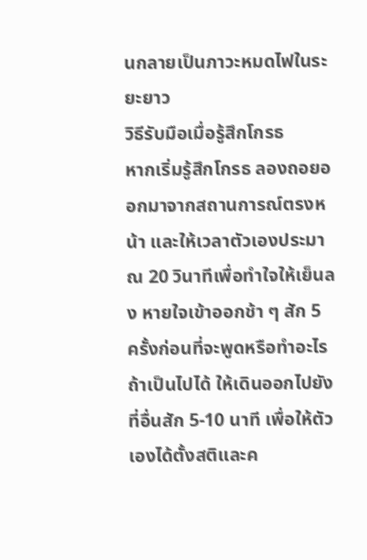นกลายเป็นภาวะหมดไฟในระยะยาว
วิธีรับมือเมื่อรู้สึกโกรธ
หากเริ่มรู้สึกโกรธ ลองถอยออกมาจากสถานการณ์ตรงหน้า และให้เวลาตัวเองประมาณ 20 วินาทีเพื่อทำใจให้เย็นลง หายใจเข้าออกช้า ๆ สัก 5 ครั้งก่อนที่จะพูดหรือทำอะไร ถ้าเป็นไปได้ ให้เดินออกไปยังที่อื่นสัก 5-10 นาที เพื่อให้ตัวเองได้ตั้งสติและค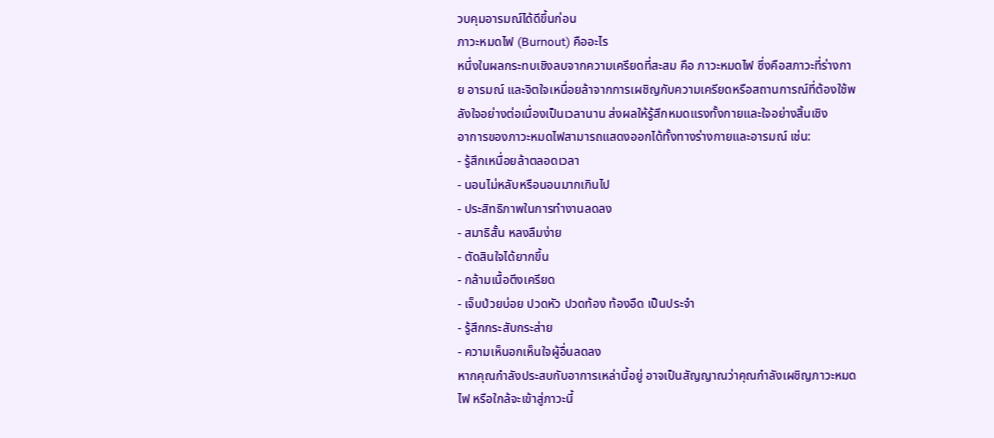วบคุมอารมณ์ได้ดีขึ้นก่อน
ภาวะหมดไฟ (Burnout) คืออะไร
หนึ่งในผลกระทบเชิงลบจากความเครียดที่สะสม คือ ภาวะหมดไฟ ซึ่งคือสภาวะที่ร่างกาย อารมณ์ และจิตใจเหนื่อยล้าจากการเผชิญกับความเครียดหรือสถานการณ์ที่ต้องใช้พลังใจอย่างต่อเนื่องเป็นเวลานาน ส่งผลให้รู้สึกหมดแรงทั้งกายและใจอย่างสิ้นเชิง
อาการของภาวะหมดไฟสามารถแสดงออกได้ทั้งทางร่างกายและอารมณ์ เช่น:
- รู้สึกเหนื่อยล้าตลอดเวลา
- นอนไม่หลับหรือนอนมากเกินไป
- ประสิทธิภาพในการทำงานลดลง
- สมาธิสั้น หลงลืมง่าย
- ตัดสินใจได้ยากขึ้น
- กล้ามเนื้อตึงเครียด
- เจ็บป่วยบ่อย ปวดหัว ปวดท้อง ท้องอืด เป็นประจำ
- รู้สึกกระสับกระส่าย
- ความเห็นอกเห็นใจผู้อื่นลดลง
หากคุณกำลังประสบกับอาการเหล่านี้อยู่ อาจเป็นสัญญาณว่าคุณกำลังเผชิญภาวะหมดไฟ หรือใกล้จะเข้าสู่ภาวะนี้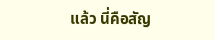แล้ว นี่คือสัญ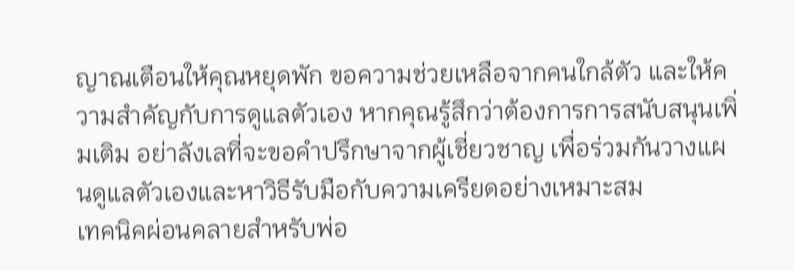ญาณเตือนให้คุณหยุดพัก ขอความช่วยเหลือจากคนใกล้ตัว และให้ความสำคัญกับการดูแลตัวเอง หากคุณรู้สึกว่าต้องการการสนับสนุนเพิ่มเติม อย่าลังเลที่จะขอคำปรึกษาจากผู้เชี่ยวชาญ เพื่อร่วมกันวางแผนดูแลตัวเองและหาวิธีรับมือกับความเครียดอย่างเหมาะสม
เทคนิคผ่อนคลายสำหรับพ่อ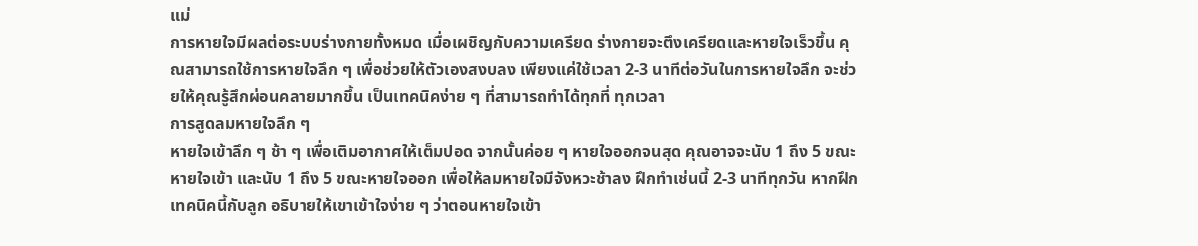แม่
การหายใจมีผลต่อระบบร่างกายทั้งหมด เมื่อเผชิญกับความเครียด ร่างกายจะตึงเครียดและหายใจเร็วขึ้น คุณสามารถใช้การหายใจลึก ๆ เพื่อช่วยให้ตัวเองสงบลง เพียงแค่ใช้เวลา 2-3 นาทีต่อวันในการหายใจลึก จะช่วยให้คุณรู้สึกผ่อนคลายมากขึ้น เป็นเทคนิคง่าย ๆ ที่สามารถทำได้ทุกที่ ทุกเวลา
การสูดลมหายใจลึก ๆ
หายใจเข้าลึก ๆ ช้า ๆ เพื่อเติมอากาศให้เต็มปอด จากนั้นค่อย ๆ หายใจออกจนสุด คุณอาจจะนับ 1 ถึง 5 ขณะหายใจเข้า และนับ 1 ถึง 5 ขณะหายใจออก เพื่อให้ลมหายใจมีจังหวะช้าลง ฝึกทำเช่นนี้ 2-3 นาทีทุกวัน หากฝึกเทคนิคนี้กับลูก อธิบายให้เขาเข้าใจง่าย ๆ ว่าตอนหายใจเข้า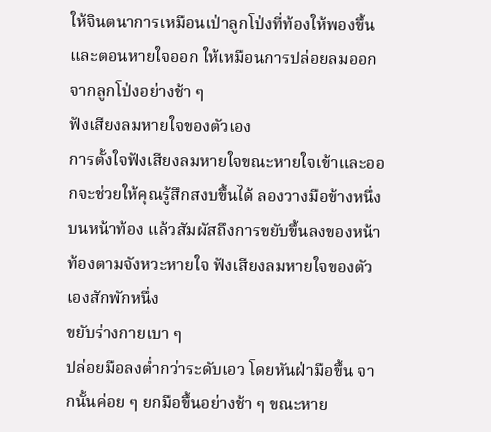ให้จินตนาการเหมือนเป่าลูกโป่งที่ท้องให้พองขึ้น และตอนหายใจออก ให้เหมือนการปล่อยลมออกจากลูกโป่งอย่างช้า ๆ
ฟังเสียงลมหายใจของตัวเอง
การตั้งใจฟังเสียงลมหายใจขณะหายใจเข้าและออกจะช่วยให้คุณรู้สึกสงบขึ้นได้ ลองวางมือข้างหนึ่งบนหน้าท้อง แล้วสัมผัสถึงการขยับขึ้นลงของหน้าท้องตามจังหวะหายใจ ฟังเสียงลมหายใจของตัวเองสักพักหนึ่ง
ขยับร่างกายเบา ๆ
ปล่อยมือลงต่ำกว่าระดับเอว โดยหันฝ่ามือขึ้น จากนั้นค่อย ๆ ยกมือขึ้นอย่างช้า ๆ ขณะหาย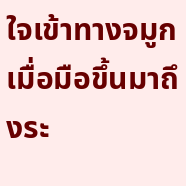ใจเข้าทางจมูก เมื่อมือขึ้นมาถึงระ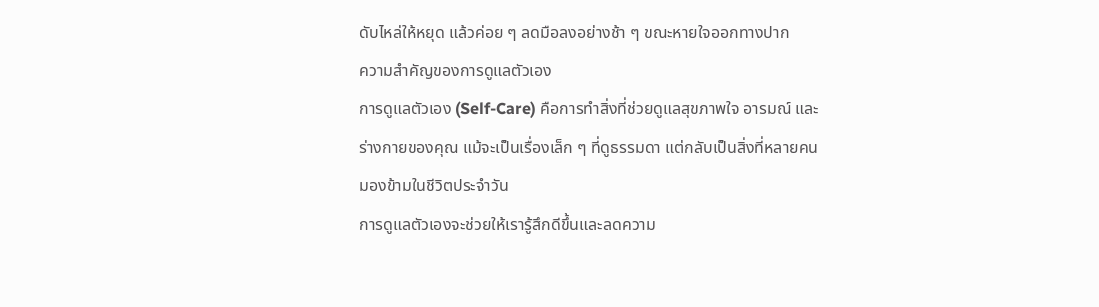ดับไหล่ให้หยุด แล้วค่อย ๆ ลดมือลงอย่างช้า ๆ ขณะหายใจออกทางปาก
ความสำคัญของการดูแลตัวเอง
การดูแลตัวเอง (Self-Care) คือการทำสิ่งที่ช่วยดูแลสุขภาพใจ อารมณ์ และร่างกายของคุณ แม้จะเป็นเรื่องเล็ก ๆ ที่ดูธรรมดา แต่กลับเป็นสิ่งที่หลายคนมองข้ามในชีวิตประจำวัน
การดูแลตัวเองจะช่วยให้เรารู้สึกดีขึ้นและลดความ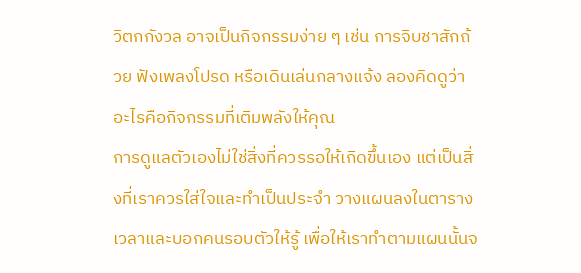วิตกกังวล อาจเป็นกิจกรรมง่าย ๆ เช่น การจิบชาสักถ้วย ฟังเพลงโปรด หรือเดินเล่นกลางแจ้ง ลองคิดดูว่าอะไรคือกิจกรรมที่เติมพลังให้คุณ
การดูแลตัวเองไม่ใช่สิ่งที่ควรรอให้เกิดขึ้นเอง แต่เป็นสิ่งที่เราควรใส่ใจและทำเป็นประจำ วางแผนลงในตารางเวลาและบอกคนรอบตัวให้รู้ เพื่อให้เราทำตามแผนนั้นจ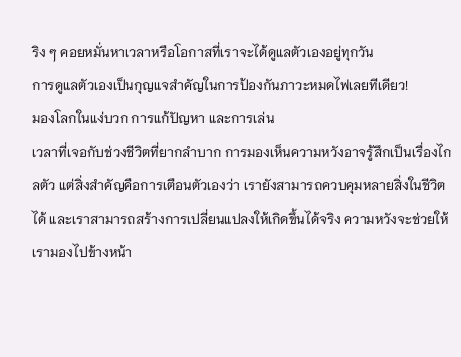ริง ๆ คอยหมั่นหาเวลาหรือโอกาสที่เราจะได้ดูแลตัวเองอยู่ทุกวัน
การดูแลตัวเองเป็นกุญแจสำคัญในการป้องกันภาวะหมดไฟเลยทีเดียว!
มองโลกในแง่บวก การแก้ปัญหา และการเล่น
เวลาที่เจอกับช่วงชีวิตที่ยากลำบาก การมองเห็นความหวังอาจรู้สึกเป็นเรื่องไกลตัว แต่สิ่งสำคัญคือการเตือนตัวเองว่า เรายังสามารถควบคุมหลายสิ่งในชีวิตได้ และเราสามารถสร้างการเปลี่ยนแปลงให้เกิดขึ้นได้จริง ความหวังจะช่วยให้เรามองไปข้างหน้า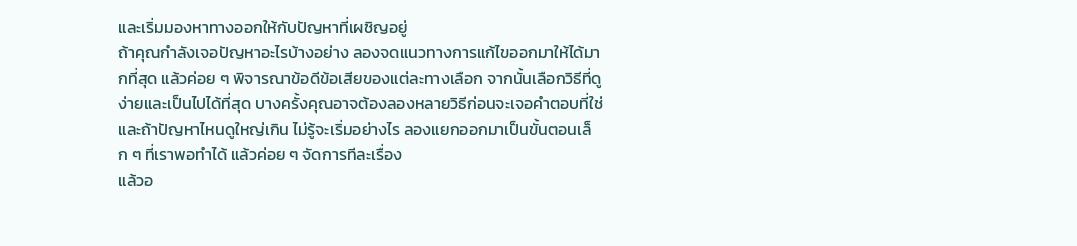และเริ่มมองหาทางออกให้กับปัญหาที่เผชิญอยู่
ถ้าคุณกำลังเจอปัญหาอะไรบ้างอย่าง ลองจดแนวทางการแก้ไขออกมาให้ได้มากที่สุด แล้วค่อย ๆ พิจารณาข้อดีข้อเสียของแต่ละทางเลือก จากนั้นเลือกวิธีที่ดูง่ายและเป็นไปได้ที่สุด บางครั้งคุณอาจต้องลองหลายวิธีก่อนจะเจอคำตอบที่ใช่ และถ้าปัญหาไหนดูใหญ่เกิน ไม่รู้จะเริ่มอย่างไร ลองแยกออกมาเป็นขั้นตอนเล็ก ๆ ที่เราพอทำได้ แล้วค่อย ๆ จัดการทีละเรื่อง
แล้วอ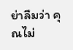ย่าลืมว่า คุณไม่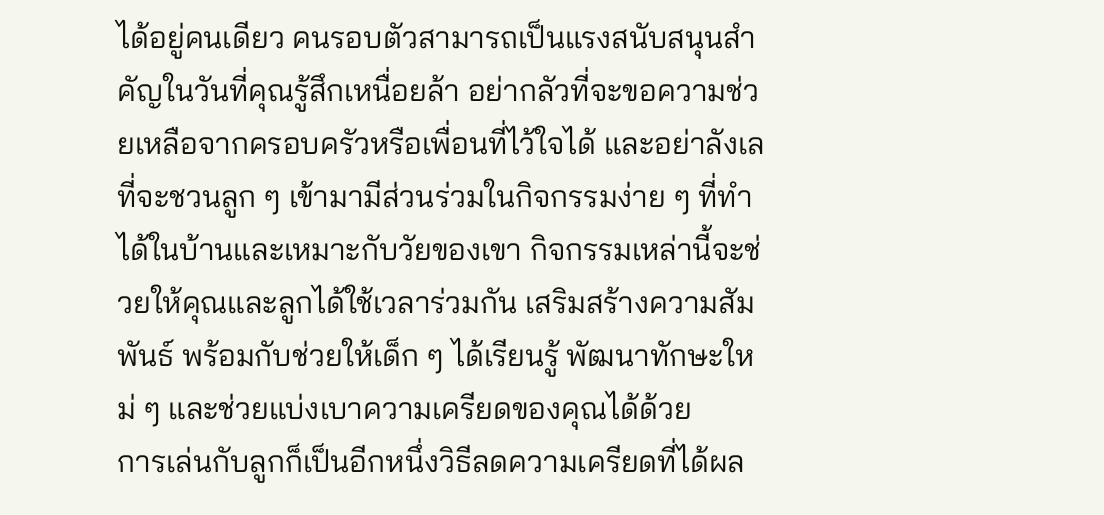ได้อยู่คนเดียว คนรอบตัวสามารถเป็นแรงสนับสนุนสำคัญในวันที่คุณรู้สึกเหนื่อยล้า อย่ากลัวที่จะขอความช่วยเหลือจากครอบครัวหรือเพื่อนที่ไว้ใจได้ และอย่าลังเลที่จะชวนลูก ๆ เข้ามามีส่วนร่วมในกิจกรรมง่าย ๆ ที่ทำได้ในบ้านและเหมาะกับวัยของเขา กิจกรรมเหล่านี้จะช่วยให้คุณและลูกได้ใช้เวลาร่วมกัน เสริมสร้างความสัมพันธ์ พร้อมกับช่วยให้เด็ก ๆ ได้เรียนรู้ พัฒนาทักษะใหม่ ๆ และช่วยแบ่งเบาความเครียดของคุณได้ด้วย
การเล่นกับลูกก็เป็นอีกหนึ่งวิธีลดความเครียดที่ได้ผล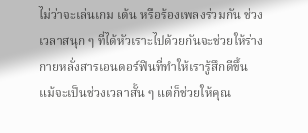ไม่ว่าจะเล่นเกม เต้น หรือร้องเพลงร่วมกัน ช่วงเวลาสนุก ๆ ที่ได้หัวเราะไปด้วยกันจะช่วยให้ร่างกายหลั่งสารเอนดอร์ฟินที่ทำให้เรารู้สึกดีขึ้น แม้จะเป็นช่วงเวลาสั้น ๆ แต่ก็ช่วยให้คุณ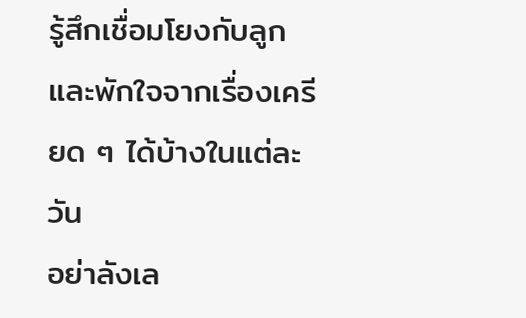รู้สึกเชื่อมโยงกับลูก และพักใจจากเรื่องเครียด ๆ ได้บ้างในแต่ละวัน
อย่าลังเล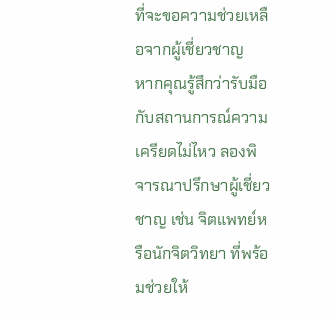ที่จะขอความช่วยเหลือจากผู้เชี่ยวชาญ
หากคุณรู้สึกว่ารับมือกับสถานการณ์ความเครียดไม่ไหว ลองพิจารณาปรึกษาผู้เชี่ยวชาญ เช่น จิตแพทย์หรือนักจิตวิทยา ที่พร้อมช่วยให้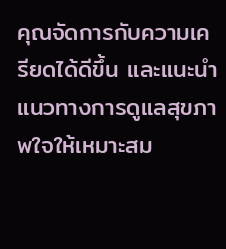คุณจัดการกับความเครียดได้ดีขึ้น และแนะนำแนวทางการดูแลสุขภาพใจให้เหมาะสม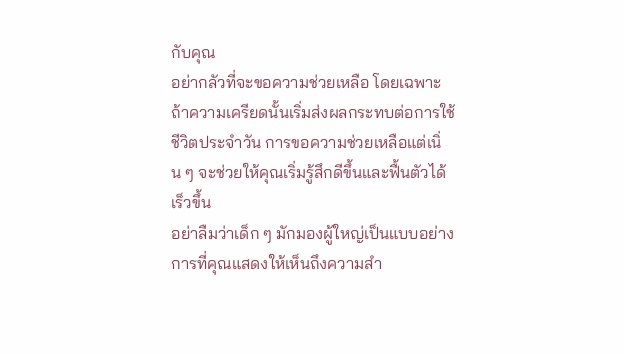กับคุณ
อย่ากลัวที่จะขอความช่วยเหลือ โดยเฉพาะถ้าความเครียดนั้นเริ่มส่งผลกระทบต่อการใช้ชีวิตประจำวัน การขอความช่วยเหลือแต่เนิ่น ๆ จะช่วยให้คุณเริ่มรู้สึกดีขึ้นและฟื้นตัวได้เร็วขึ้น
อย่าลืมว่าเด็ก ๆ มักมองผู้ใหญ่เป็นแบบอย่าง การที่คุณแสดงให้เห็นถึงความสำ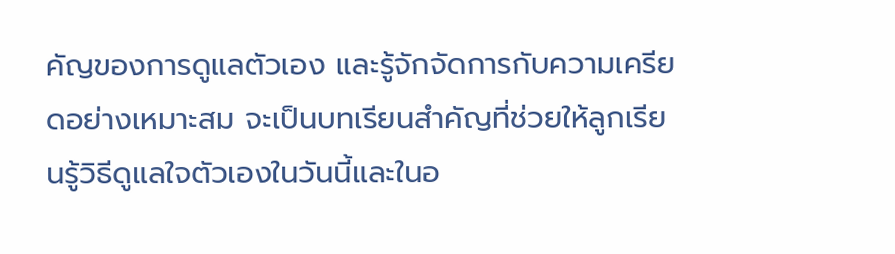คัญของการดูแลตัวเอง และรู้จักจัดการกับความเครียดอย่างเหมาะสม จะเป็นบทเรียนสำคัญที่ช่วยให้ลูกเรียนรู้วิธีดูแลใจตัวเองในวันนี้และในอ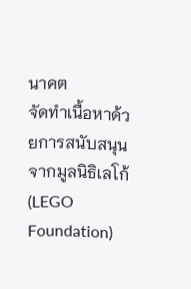นาคต
จัดทำเนื้อหาด้วยการสนับสนุนจากมูลนิธิเลโก้ (LEGO Foundation)